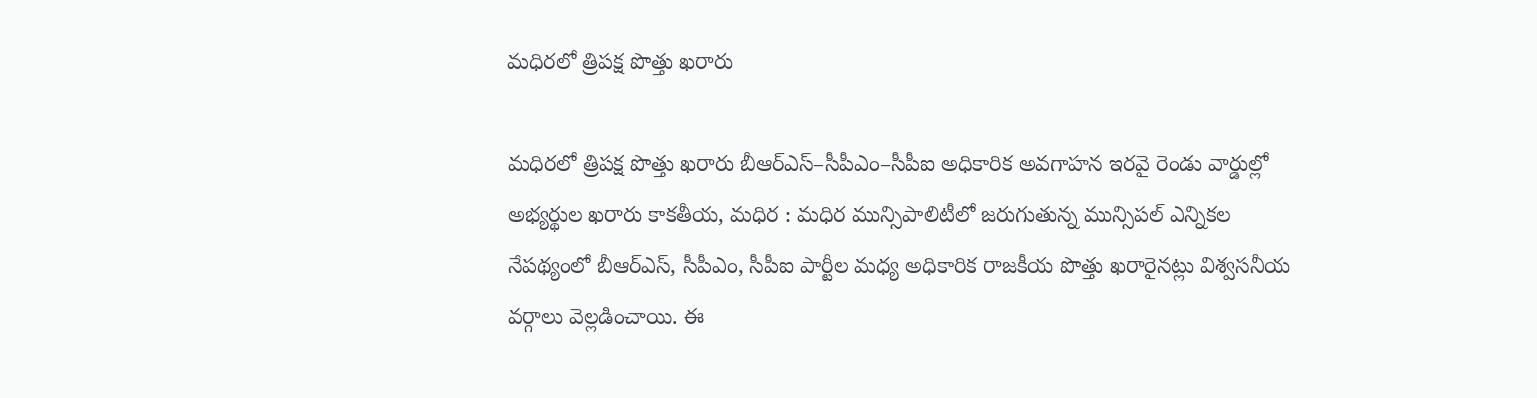మధిరలో త్రిపక్ష పొత్తు ఖరారు

మధిరలో త్రిపక్ష పొత్తు ఖరారు బీఆర్‌ఎస్–సీపీఎం–సీపీఐ అధికారిక అవగాహన ఇరవై రెండు వార్డుల్లో అభ్యర్థుల ఖరారు కాకతీయ, మధిర : మధిర మున్సిపాలిటీలో జరుగుతున్న మున్సిపల్ ఎన్నికల నేపథ్యంలో బీఆర్‌ఎస్, సీపీఎం, సీపీఐ పార్టీల మధ్య అధికారిక రాజకీయ పొత్తు ఖరారైనట్లు విశ్వసనీయ వర్గాలు వెల్లడించాయి. ఈ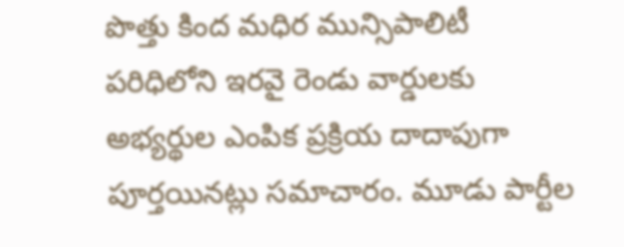పొత్తు కింద మధిర మున్సిపాలిటీ పరిధిలోని ఇరవై రెండు వార్డులకు అభ్యర్థుల ఎంపిక ప్రక్రియ దాదాపుగా పూర్తయినట్లు సమాచారం. మూడు పార్టీల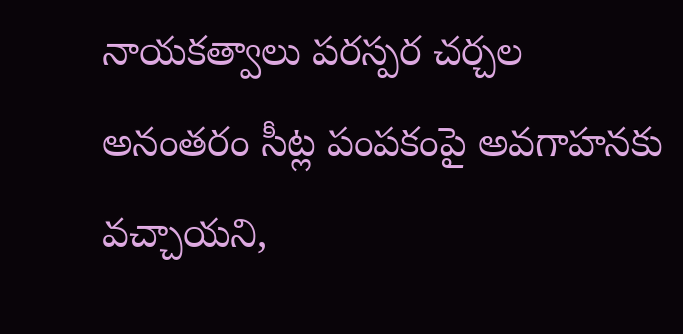నాయకత్వాలు పరస్పర చర్చల అనంతరం సీట్ల పంపకంపై అవగాహనకు వచ్చాయని,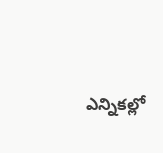ఎన్నికల్లో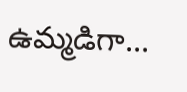ఉమ్మడిగా...